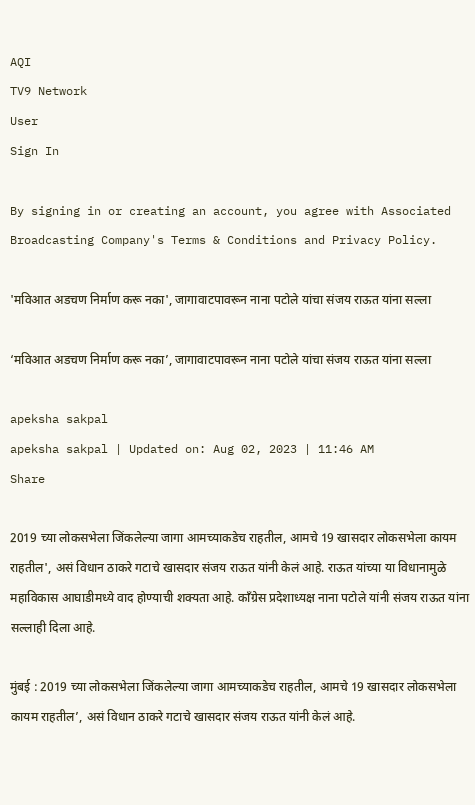AQI
TV9 Network
User
Sign In

By signing in or creating an account, you agree with Associated Broadcasting Company's Terms & Conditions and Privacy Policy.

'मविआत अडचण निर्माण करू नका', जागावाटपावरून नाना पटोले यांचा संजय राऊत यांना सल्ला

‘मविआत अडचण निर्माण करू नका’, जागावाटपावरून नाना पटोले यांचा संजय राऊत यांना सल्ला

apeksha sakpal
apeksha sakpal | Updated on: Aug 02, 2023 | 11:46 AM
Share

2019 च्या लोकसभेला जिंकलेल्या जागा आमच्याकडेच राहतील, आमचे 19 खासदार लोकसभेला कायम राहतील', असं विधान ठाकरे गटाचे खासदार संजय राऊत यांनी केलं आहे. राऊत यांच्या या विधानामुळे महाविकास आघाडीमध्ये वाद होण्याची शक्यता आहे. काँग्रेस प्रदेशाध्यक्ष नाना पटोले यांनी संजय राऊत यांना सल्लाही दिला आहे.

मुंबई : 2019 च्या लोकसभेला जिंकलेल्या जागा आमच्याकडेच राहतील, आमचे 19 खासदार लोकसभेला कायम राहतील’, असं विधान ठाकरे गटाचे खासदार संजय राऊत यांनी केलं आहे.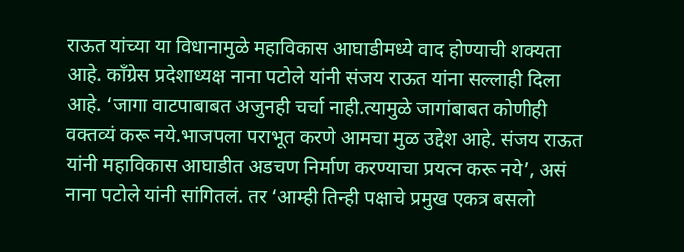राऊत यांच्या या विधानामुळे महाविकास आघाडीमध्ये वाद होण्याची शक्यता आहे. काँग्रेस प्रदेशाध्यक्ष नाना पटोले यांनी संजय राऊत यांना सल्लाही दिला आहे. ‘जागा वाटपाबाबत अजुनही चर्चा नाही.त्यामुळे जागांबाबत कोणीही वक्तव्यं करू नये.भाजपला पराभूत करणे आमचा मुळ उद्देश आहे. संजय राऊत यांनी महाविकास आघाडीत अडचण निर्माण करण्याचा प्रयत्न करू नये’, असं नाना पटोले यांनी सांगितलं. तर ‘आम्ही तिन्ही पक्षाचे प्रमुख एकत्र बसलो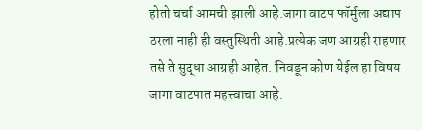होतो चर्चा आमची झाली आहे.जागा वाटप फॉर्मुला अद्याप ठरला नाही ही वस्तुस्थिती आहे.प्रत्येक जण आग्रही राहणार तसे ते सुद्धा आग्रही आहेत. निवडून कोण येईल हा विषय जागा वाटपात महत्त्वाचा आहे.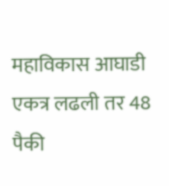महाविकास आघाडी एकत्र लढली तर 48 पैकी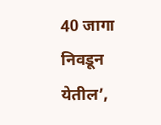40 जागा निवडून येतील’,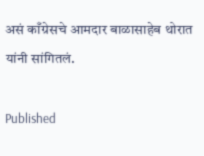असं काँग्रेसचे आमदार बाळासाहेब थोरात यांनी सांगितलं.

Published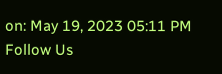on: May 19, 2023 05:11 PM
Follow Us